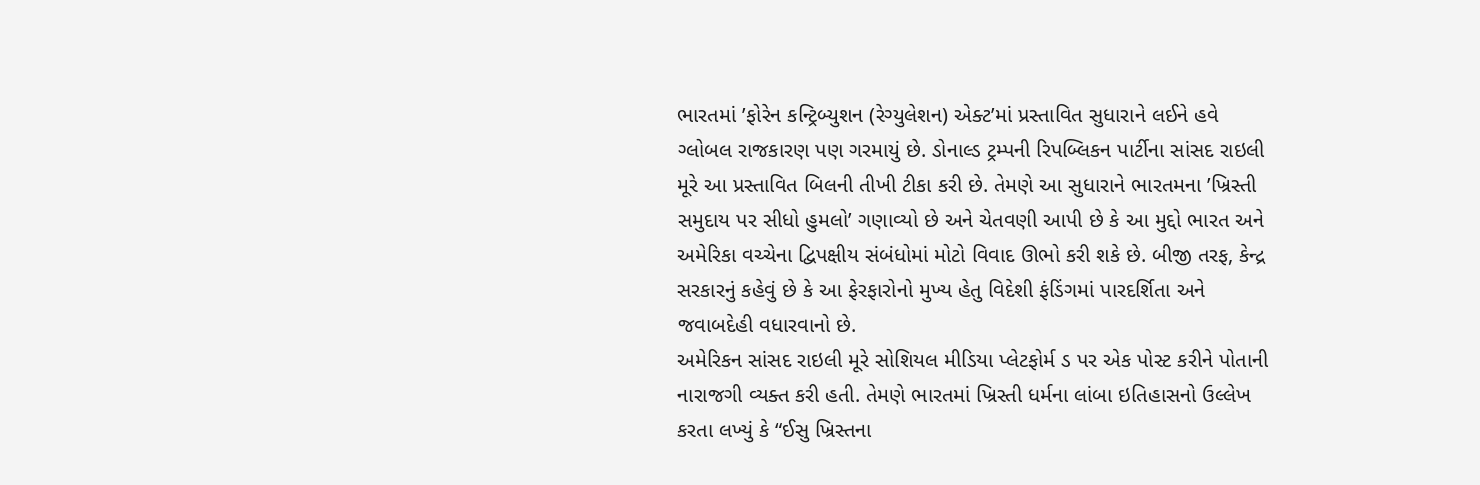ભારતમાં ’ફોરેન કન્ટ્રિબ્યુશન (રેગ્યુલેશન) એક્ટ’માં પ્રસ્તાવિત સુધારાને લઈને હવે ગ્લોબલ રાજકારણ પણ ગરમાયું છે. ડોનાલ્ડ ટ્રમ્પની રિપબ્લિકન પાર્ટીના સાંસદ રાઇલી મૂરે આ પ્રસ્તાવિત બિલની તીખી ટીકા કરી છે. તેમણે આ સુધારાને ભારતમના ’ખ્રિસ્તી સમુદાય પર સીધો હુમલો’ ગણાવ્યો છે અને ચેતવણી આપી છે કે આ મુદ્દો ભારત અને અમેરિકા વચ્ચેના દ્વિપક્ષીય સંબંધોમાં મોટો વિવાદ ઊભો કરી શકે છે. બીજી તરફ, કેન્દ્ર સરકારનું કહેવું છે કે આ ફેરફારોનો મુખ્ય હેતુ વિદેશી ફંડિંગમાં પારદર્શિતા અને જવાબદેહી વધારવાનો છે.
અમેરિકન સાંસદ રાઇલી મૂરે સોશિયલ મીડિયા પ્લેટફોર્મ ડ પર એક પોસ્ટ કરીને પોતાની નારાજગી વ્યક્ત કરી હતી. તેમણે ભારતમાં ખ્રિસ્તી ધર્મના લાંબા ઇતિહાસનો ઉલ્લેખ કરતા લખ્યું કે “ઈસુ ખ્રિસ્તના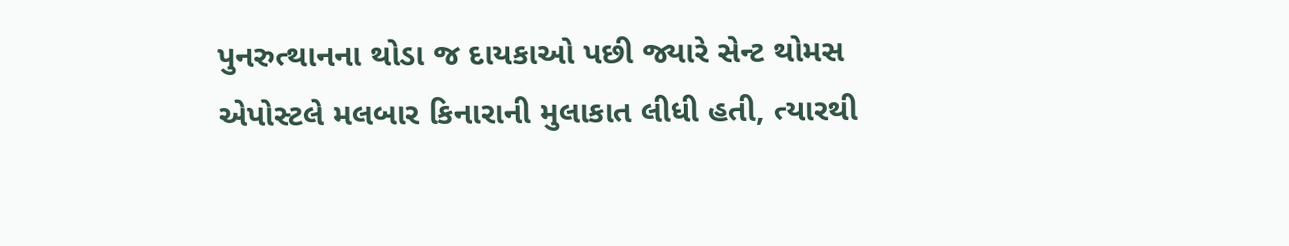પુનરુત્થાનના થોડા જ દાયકાઓ પછી જ્યારે સેન્ટ થોમસ એપોસ્ટલે મલબાર કિનારાની મુલાકાત લીધી હતી, ત્યારથી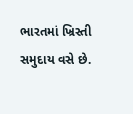ભારતમાં ખ્રિસ્તી સમુદાય વસે છે.